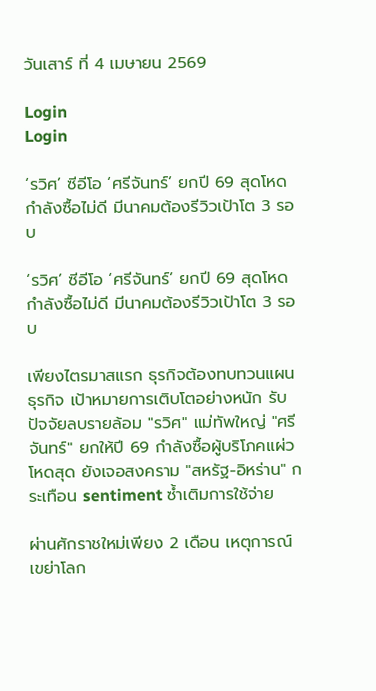วันเสาร์ ที่ 4 เมษายน 2569

Login
Login

‘รวิศ’ ซีอีโอ ‘ศรีจันทร์’ ยกปี 69 สุดโหด กำลังซื้อไม่ดี มีนาคมต้องรีวิวเป้าโต 3 รอบ

‘รวิศ’ ซีอีโอ ‘ศรีจันทร์’ ยกปี 69 สุดโหด  กำลังซื้อไม่ดี มีนาคมต้องรีวิวเป้าโต 3 รอบ

เพียงไตรมาสแรก ธุรกิจต้องทบทวนแผนธุรกิจ เป้าหมายการเติบโตอย่างหนัก รับปัจจัยลบรายล้อม "รวิศ" แม่ทัพใหญ่ "ศรีจันทร์" ยกให้ปี 69 กำลังซื้อผู้บริโภคแผ่วโหดสุด ยังเจอสงคราม "สหรัฐ-อิหร่าน" กระเทือน sentiment ซ้ำเติมการใช้จ่าย

ผ่านศักราชใหม่เพียง 2 เดือน เหตุการณ์เขย่าโลก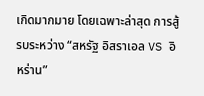เกิดมากมาย โดยเฉพาะล่าสุด การสู้รบระหว่าง “สหรัฐ อิสราเอล VS อิหร่าน”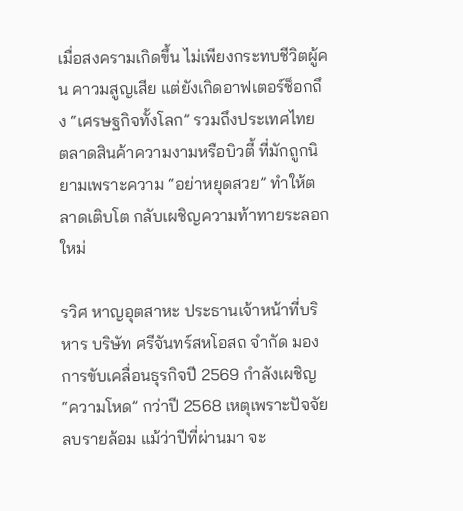เมื่อสงครามเกิดขึ้น ไม่เพียงกระทบชีวิตผู้คน คาวมสูญเสีย แต่ยังเกิดอาฟเตอร์ช็อกถึง “เศรษฐกิจทั้งโลก” รวมถึงประเทศไทย ตลาดสินค้าความงามหรือบิวตี้ ที่มักถูกนิยามเพราะความ “อย่าหยุดสวย” ทำให้ตลาดเติบโต กลับเผชิญความท้าทายระลอกใหม่

รวิศ หาญอุตสาหะ ประธานเจ้าหน้าที่บริหาร บริษัท ศรีจันทร์สหโอสถ จํากัด มองการขับเคลื่อนธุรกิจปี 2569 กำลังเผชิญ “ความโหด” กว่าปี 2568 เหตุเพราะปัจจัยลบรายล้อม แม้ว่าปีที่ผ่านมา จะ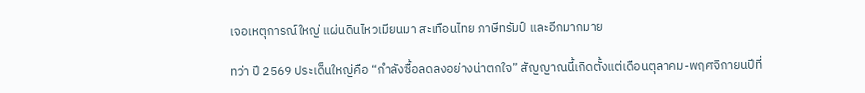เจอเหตุการณ์ใหญ่ แผ่นดินไหวเมียนมา สะเทือนไทย ภาษีทรัมป์ และอีกมากมาย

ทว่า ปี 2569 ประเด็นใหญ่คือ “กำลังซื้อลดลงอย่างน่าตกใจ” สัญญาณนี้เกิดตั้งแต่เดือนตุลาคม-พฤศจิกายนปีที่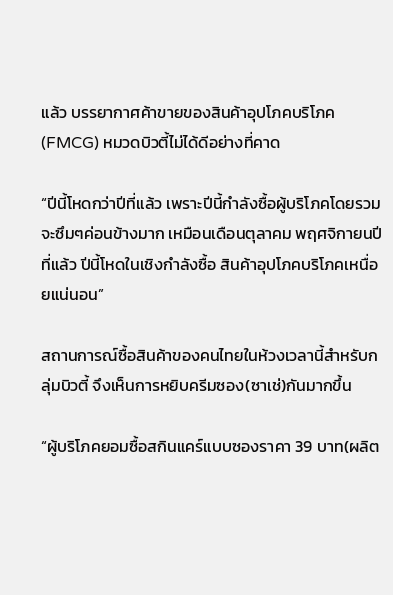แล้ว บรรยากาศค้าขายของสินค้าอุปโภคบริโภค(FMCG) หมวดบิวตี้ไม่ได้ดีอย่างที่คาด

“ปีนี้โหดกว่าปีที่แล้ว เพราะปีนี้กำลังซื้อผู้บริโภคโดยรวมจะซึมๆค่อนข้างมาก เหมือนเดือนตุลาคม พฤศจิกายนปีที่แล้ว ปีนี้โหดในเชิงกำลังซื้อ สินค้าอุปโภคบริโภคเหนื่อยแน่นอน”

สถานการณ์ซื้อสินค้าของคนไทยในห้วงเวลานี้สำหรับกลุ่มบิวตี้ จึงเห็นการหยิบครีมซอง(ซาเช่)กันมากขึ้น

“ผู้บริโภคยอมซื้อสกินแคร์แบบซองราคา 39 บาท(ผลิต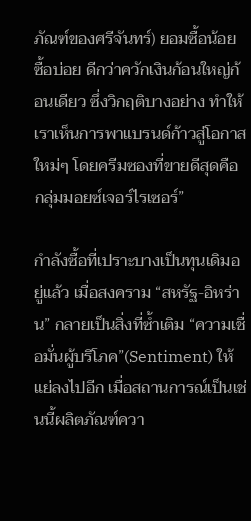ภัณฑ์ของศรีจันทร์) ยอมซื้อน้อย ซื้อบ่อย ดีกว่าควักเงินก้อนใหญ่ก้อนเดียว ซึ่งวิกฤติบางอย่าง ทำให้เราเห็นการพาแบรนด์ก้าวสู่โอกาสใหม่ๆ โดยครีมซองที่ขายดีสุดคือกลุ่มมอยซ์เจอร์ไรเซอร์”

กำลังซื้อที่เปราะบางเป็นทุนเดิมอยู่แล้ว เมื่อสงคราม “สหรัฐ-อิหร่าน” กลายเป็นสิ่งที่ซ้ำเติม “ความเชื่อมั่นผู้บริโภค”(Sentiment) ให้แย่ลงไปอีก เมื่อสถานการณ์เป็นเช่นนี้ผลิตภัณฑ์ควา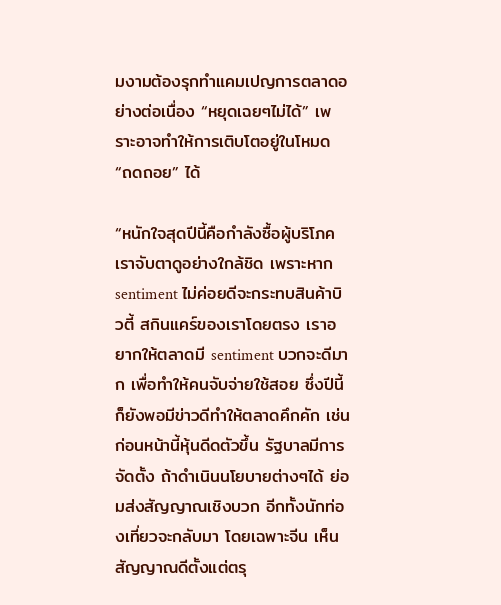มงามต้องรุกทำแคมเปญการตลาดอย่างต่อเนื่อง “หยุดเฉยๆไม่ได้” เพราะอาจทำให้การเติบโตอยู่ในโหมด “ถดถอย” ได้

“หนักใจสุดปีนี้คือกำลังซื้อผู้บริโภค เราจับตาดูอย่างใกล้ชิด เพราะหาก sentiment ไม่ค่อยดีจะกระทบสินค้าบิวตี้ สกินแคร์ของเราโดยตรง เราอยากให้ตลาดมี sentiment บวกจะดีมาก เพื่อทำให้คนจับจ่ายใช้สอย ซึ่งปีนี้ก็ยังพอมีข่าวดีทำให้ตลาดคึกคัก เช่น ก่อนหน้านี้หุ้นดีดตัวขึ้น รัฐบาลมีการจัดตั้ง ถ้าดำเนินนโยบายต่างๆได้ ย่อมส่งสัญญาณเชิงบวก อีกทั้งนักท่องเที่ยวจะกลับมา โดยเฉพาะจีน เห็นสัญญาณดีตั้งแต่ตรุ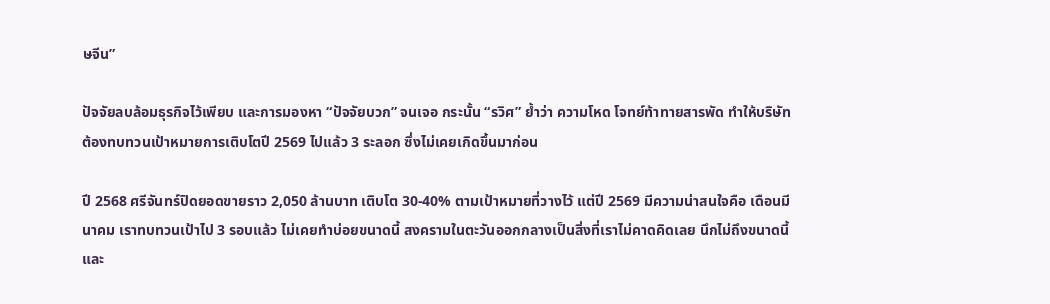ษจีน”

ปัจจัยลบล้อมธุรกิจไว้เพียบ และการมองหา “ปัจจัยบวก” จนเจอ กระนั้น “รวิศ” ย้ำว่า ความโหด โจทย์ท้าทายสารพัด ทำให้บริษัทต้องทบทวนเป้าหมายการเติบโตปี 2569 ไปแล้ว 3 ระลอก ซึ่งไม่เคยเกิดขึ้นมาก่อน

ปี 2568 ศรีจันทร์ปิดยอดขายราว 2,050 ล้านบาท เติบโต 30-40% ตามเป้าหมายที่วางไว้ แต่ปี 2569 มีความน่าสนใจคือ เดือนมีนาคม เราทบทวนเป้าไป 3 รอบแล้ว ไม่เคยทำบ่อยขนาดนี้ สงครามในตะวันออกกลางเป็นสิ่งที่เราไม่คาดคิดเลย นึกไม่ถึงขนาดนี้และ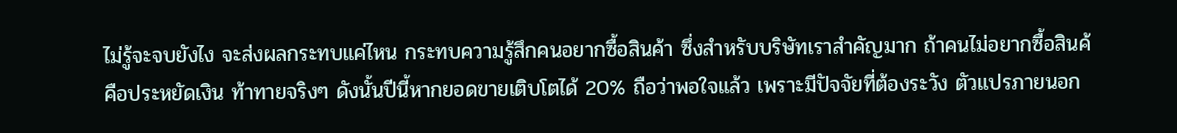ไม่รู้จะจบยังไง จะส่งผลกระทบแค่ไหน กระทบความรู้สึกคนอยากซื้อสินค้า ซึ่งสำหรับบริษัทเราสำคัญมาก ถ้าคนไม่อยากซื้อสินค้คือประหยัดเงิน ท้าทายจริงๆ ดังนั้นปีนี้หากยอดขายเติบโตได้ 20% ถือว่าพอใจแล้ว เพราะมีปัจจัยที่ต้องระวัง ตัวแปรภายนอก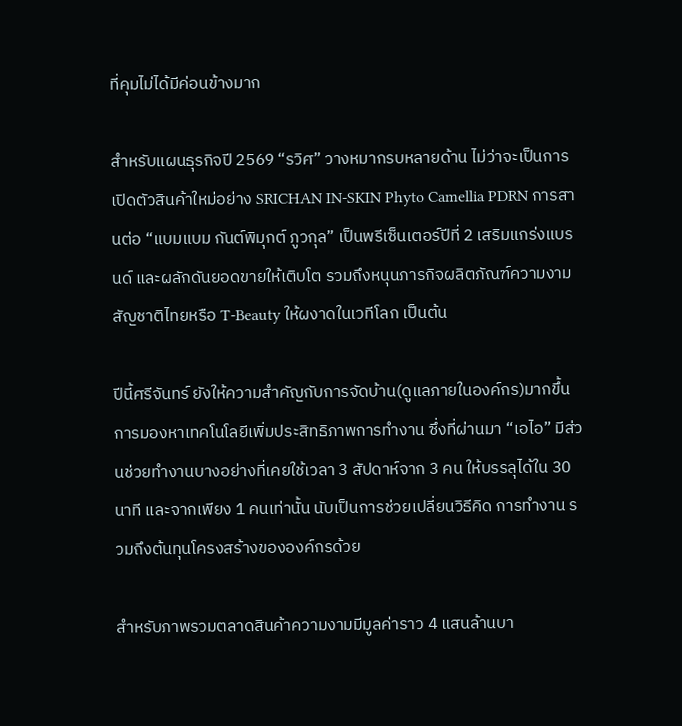ที่คุมไม่ได้มีค่อนข้างมาก

สำหรับแผนธุรกิจปี 2569 “รวิศ” วางหมากรบหลายด้าน ไม่ว่าจะเป็นการเปิดตัวสินค้าใหม่อย่าง SRICHAN IN-SKIN Phyto Camellia PDRN การสานต่อ “แบมแบม กันต์พิมุกต์ ภูวกุล” เป็นพรีเซ็นเตอร์ปีที่ 2 เสริมแกร่งแบรนด์ และผลักดันยอดขายให้เติบโต รวมถึงหนุนภารกิจผลิตภัณฑ์ความงามสัญชาติไทยหรือ T-Beauty ให้ผงาดในเวทีโลก เป็นต้น

ปีนี้ศรีจันทร์ ยังให้ความสำคัญกับการจัดบ้าน(ดูแลภายในองค์กร)มากขึ้น การมองหาเทคโนโลยีเพิ่มประสิทธิภาพการทำงาน ซึ่งที่ผ่านมา “เอไอ” มีส่วนช่วยทำงานบางอย่างที่เคยใช้เวลา 3 สัปดาห์จาก 3 คน ให้บรรลุได้ใน 30 นาที และจากเพียง 1 คนเท่านั้น นับเป็นการช่วยเปลี่ยนวิธีคิด การทำงาน รวมถึงต้นทุนโครงสร้างขององค์กรด้วย

สำหรับภาพรวมตลาดสินค้าความงามมีมูลค่าราว 4 แสนล้านบา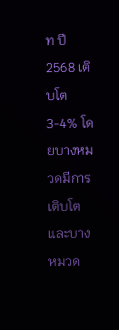ท ปี 2568 เติบโต 3-4% โดยบางหมวดมีการเติบโต และบางหมวด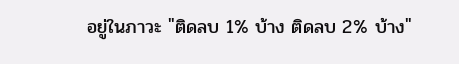อยู่ในภาวะ "ติดลบ 1% บ้าง ติดลบ 2% บ้าง"